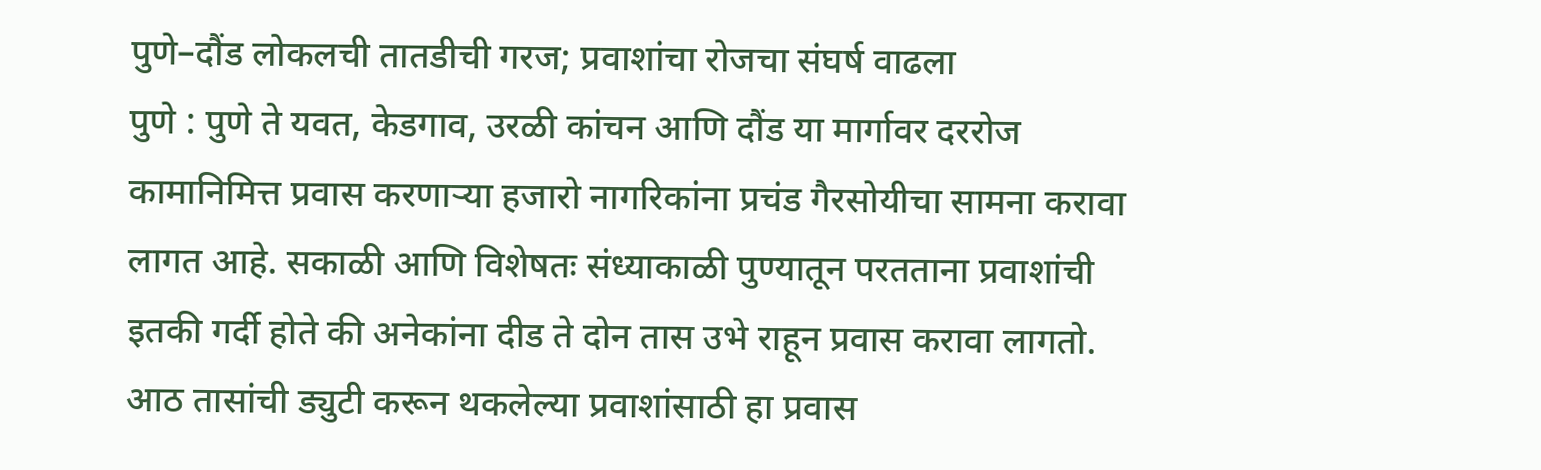पुणे–दौंड लोकलची तातडीची गरज; प्रवाशांचा रोजचा संघर्ष वाढला
पुणे : पुणे ते यवत, केडगाव, उरळी कांचन आणि दौंड या मार्गावर दररोज कामानिमित्त प्रवास करणाऱ्या हजारो नागरिकांना प्रचंड गैरसोयीचा सामना करावा लागत आहे. सकाळी आणि विशेषतः संध्याकाळी पुण्यातून परतताना प्रवाशांची इतकी गर्दी होते की अनेकांना दीड ते दोन तास उभे राहून प्रवास करावा लागतो. आठ तासांची ड्युटी करून थकलेल्या प्रवाशांसाठी हा प्रवास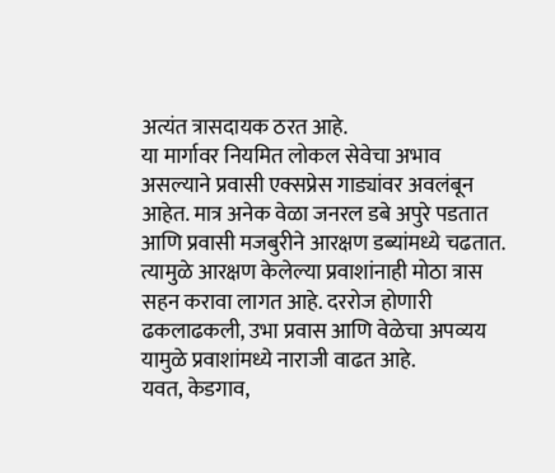अत्यंत त्रासदायक ठरत आहे.
या मार्गावर नियमित लोकल सेवेचा अभाव असल्याने प्रवासी एक्सप्रेस गाड्यांवर अवलंबून आहेत. मात्र अनेक वेळा जनरल डबे अपुरे पडतात आणि प्रवासी मजबुरीने आरक्षण डब्यांमध्ये चढतात. त्यामुळे आरक्षण केलेल्या प्रवाशांनाही मोठा त्रास सहन करावा लागत आहे. दररोज होणारी ढकलाढकली, उभा प्रवास आणि वेळेचा अपव्यय यामुळे प्रवाशांमध्ये नाराजी वाढत आहे.
यवत, केडगाव,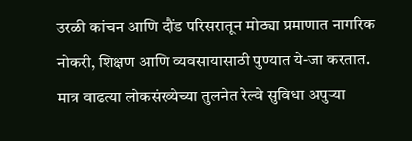उरळी कांचन आणि दौंड परिसरातून मोठ्या प्रमाणात नागरिक नोकरी, शिक्षण आणि व्यवसायासाठी पुण्यात ये-जा करतात. मात्र वाढत्या लोकसंख्येच्या तुलनेत रेल्वे सुविधा अपुऱ्या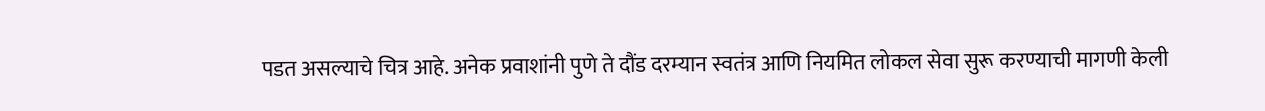पडत असल्याचे चित्र आहे. अनेक प्रवाशांनी पुणे ते दौंड दरम्यान स्वतंत्र आणि नियमित लोकल सेवा सुरू करण्याची मागणी केली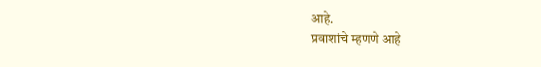आहे.
प्रवाशांचे म्हणणे आहे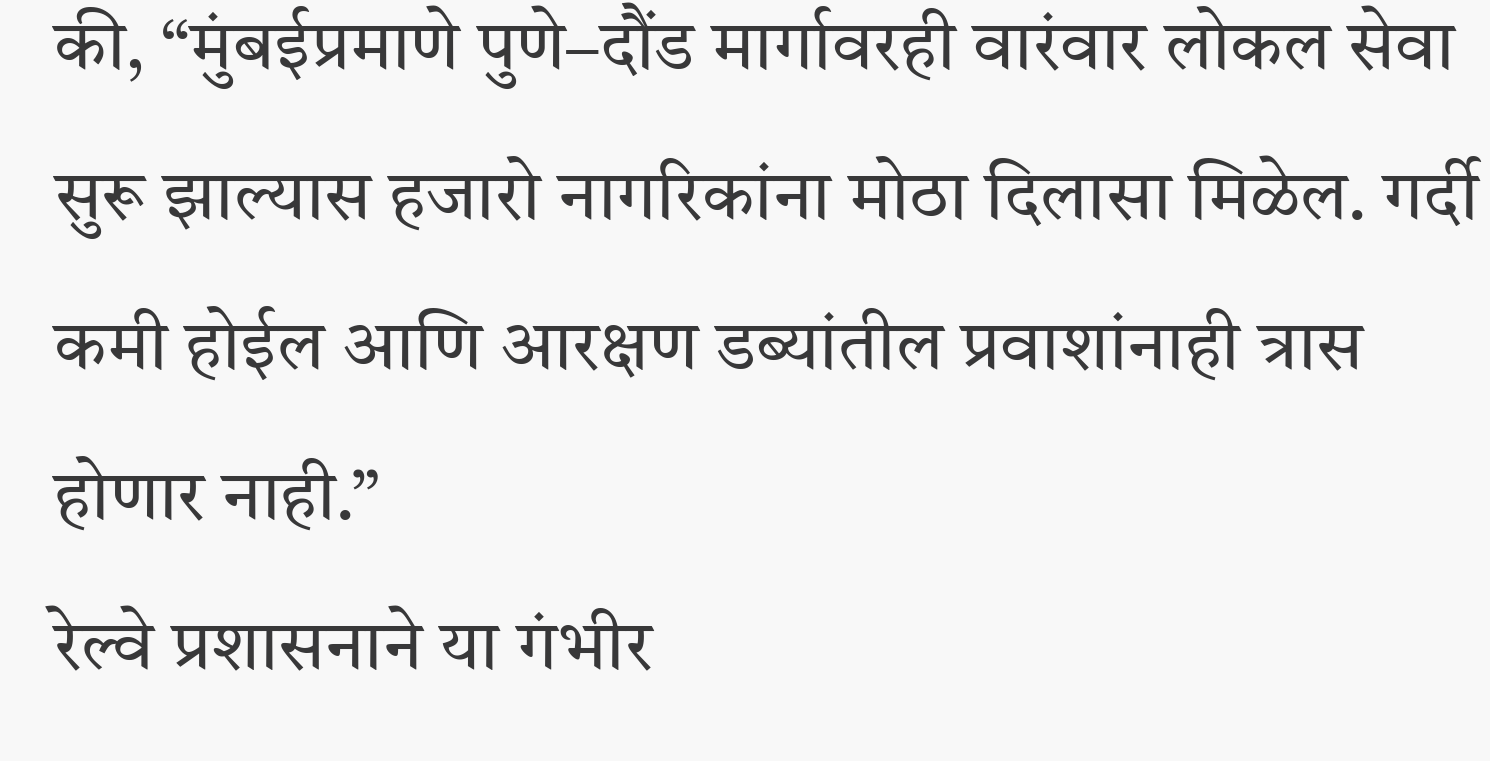की, “मुंबईप्रमाणे पुणे–दौंड मार्गावरही वारंवार लोकल सेवा सुरू झाल्यास हजारो नागरिकांना मोठा दिलासा मिळेल. गर्दी कमी होईल आणि आरक्षण डब्यांतील प्रवाशांनाही त्रास होणार नाही.”
रेल्वे प्रशासनाने या गंभीर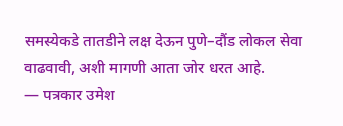समस्येकडे तातडीने लक्ष देऊन पुणे–दौंड लोकल सेवा वाढवावी, अशी मागणी आता जोर धरत आहे.
— पत्रकार उमेश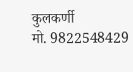कुलकर्णी
मो. 9822548429